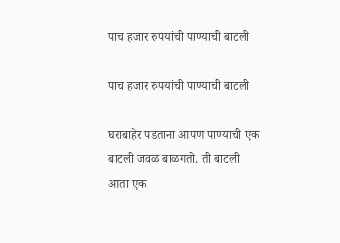पाच हजार रुपयांची पाण्याची बाटली

पाच हजार रुपयांची पाण्याची बाटली

घराबाहेर पडताना आपण पाण्याची एक बाटली जवळ बाळगतो. ती बाटली  आता एक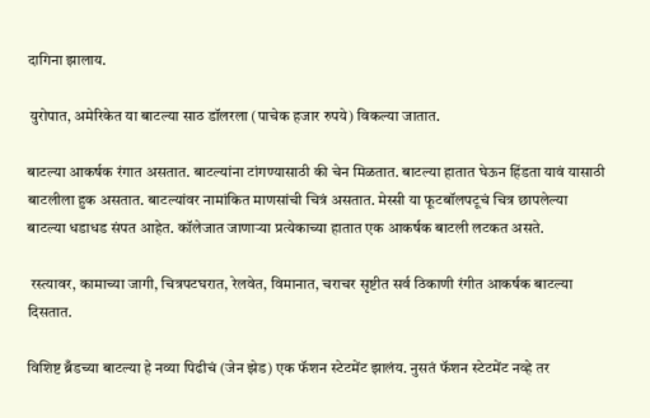दागिना झालाय.

 युरोपात, अमेरिकेत या बाटल्या साठ डॉलरला (पाचेक हजार रुपये) विकल्या जातात.

बाटल्या आकर्षक रंगात असतात. बाटल्यांना टांगण्यासाठी की चेन मिळतात. बाटल्या हातात घेऊन हिंडता यावं यासाठी बाटलीला हुक असतात. बाटल्यांवर नामांकित माणसांची चित्रं असतात. मेस्सी या फूटबॉलपटूचं चित्र छापलेल्या  बाटल्या धडाधड संपत आहेत. कॉलेजात जाणाऱ्या प्रत्येकाच्या हातात एक आकर्षक बाटली लटकत असते.

 रस्त्यावर, कामाच्या जागी, चित्रपटघरात, रेलवेत, विमानात, चराचर सृष्टीत सर्व ठिकाणी रंगीत आकर्षक बाटल्या दिसतात.

विशिष्ट ब्रँडच्या बाटल्या हे नव्या पिढीचं (जेन झेड) एक फॅशन स्टेटमेंट झालंय. नुसतं फॅशन स्टेटमेंट नव्हे तर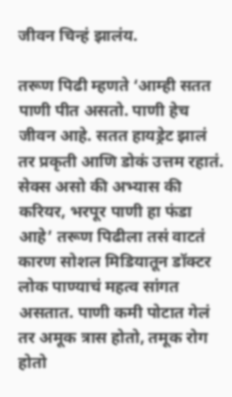जीवन चिन्हं झालंय.

तरूण पिढी म्हणते ‘आम्ही सतत पाणी पीत असतो. पाणी हेच जीवन आहे. सतत हायड्रेट झालं तर प्रकृती आणि डोकं उत्तम रहातं. सेक्स असो की अभ्यास की करियर, भरपूर पाणी हा फंडा आहे’ तरूण पिढीला तसं वाटतं कारण सोशल मिडियातून डॉक्टर लोक पाण्याचं महत्व सांगत असतात. पाणी कमी पोटात गेलं तर अमूक त्रास होतो, तमूक रोग होतो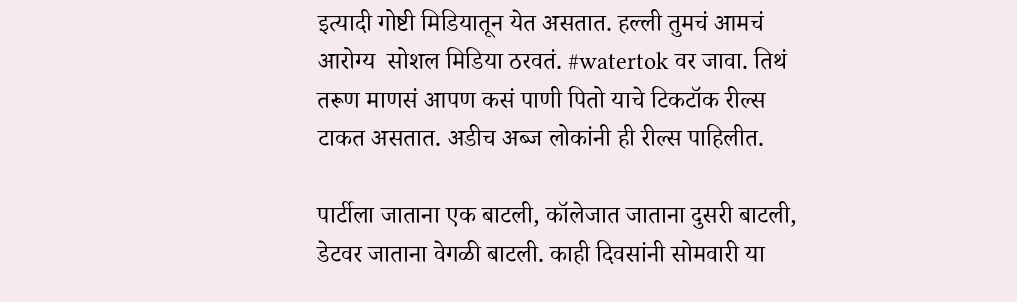इत्यादी गोष्टी मिडियातून येत असतात. हल्ली तुमचं आमचं आरोग्य  सोशल मिडिया ठरवतं. #watertok वर जावा. तिथं तरूण माणसं आपण कसं पाणी पितो याचे टिकटॉक रील्स टाकत असतात. अडीच अब्ज लोकांनी ही रील्स पाहिलीत.

पार्टीला जाताना एक बाटली, कॉलेजात जाताना दुसरी बाटली, डेटवर जाताना वेगळी बाटली. काही दिवसांनी सोमवारी या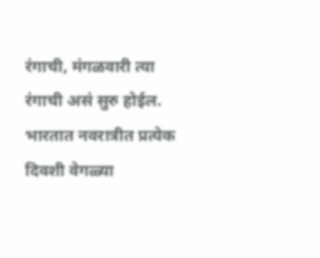रंगाची, मंगळवारी त्या रंगाची असं सुरु होईल. भारतात नवरात्रीत प्रत्येक दिवशी वेगळ्या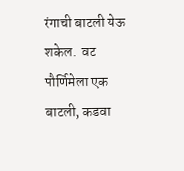रंगाची बाटली येऊ शकेल.  वट पौर्णिमेला एक बाटली, कडवा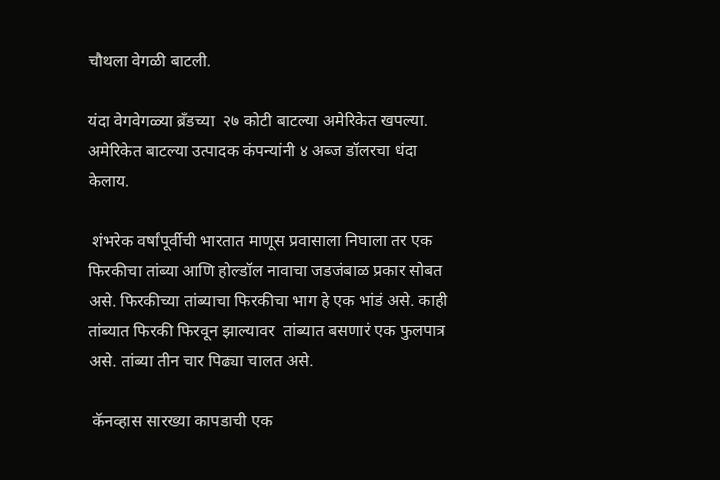चौथला वेगळी बाटली.

यंदा वेगवेगळ्या ब्रँडच्या  २७ कोटी बाटल्या अमेरिकेत खपल्या. अमेरिकेत बाटल्या उत्पादक कंपन्यांनी ४ अब्ज डॉलरचा धंदा केलाय.

 शंभरेक वर्षांपूर्वीची भारतात माणूस प्रवासाला निघाला तर एक फिरकीचा तांब्या आणि होल्डॉल नावाचा जडजंबाळ प्रकार सोबत असे. फिरकीच्या तांब्याचा फिरकीचा भाग हे एक भांडं असे. काही तांब्यात फिरकी फिरवून झाल्यावर  तांब्यात बसणारं एक फुलपात्र असे. तांब्या तीन चार पिढ्या चालत असे.

 कॅनव्हास सारख्या कापडाची एक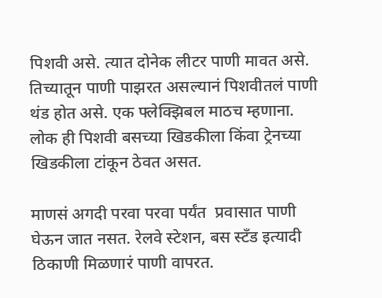पिशवी असे. त्यात दोनेक लीटर पाणी मावत असे.  तिच्यातून पाणी पाझरत असल्यानं पिशवीतलं पाणी थंड होत असे. एक फ्लेक्झिबल माठच म्हणाना. लोक ही पिशवी बसच्या खिडकीला किंवा ट्रेनच्या खिडकीला टांकून ठेवत असत.

माणसं अगदी परवा परवा पर्यंत  प्रवासात पाणी घेऊन जात नसत. रेलवे स्टेशन, बस स्टँड इत्यादी ठिकाणी मिळणारं पाणी वापरत.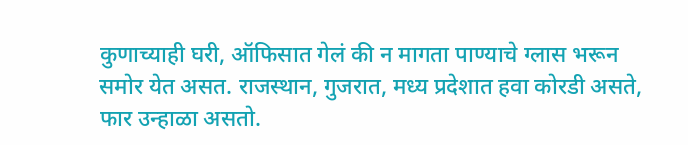कुणाच्याही घरी, ऑफिसात गेलं की न मागता पाण्याचे ग्लास भरून समोर येत असत. राजस्थान, गुजरात, मध्य प्रदेशात हवा कोरडी असते, फार उन्हाळा असतो.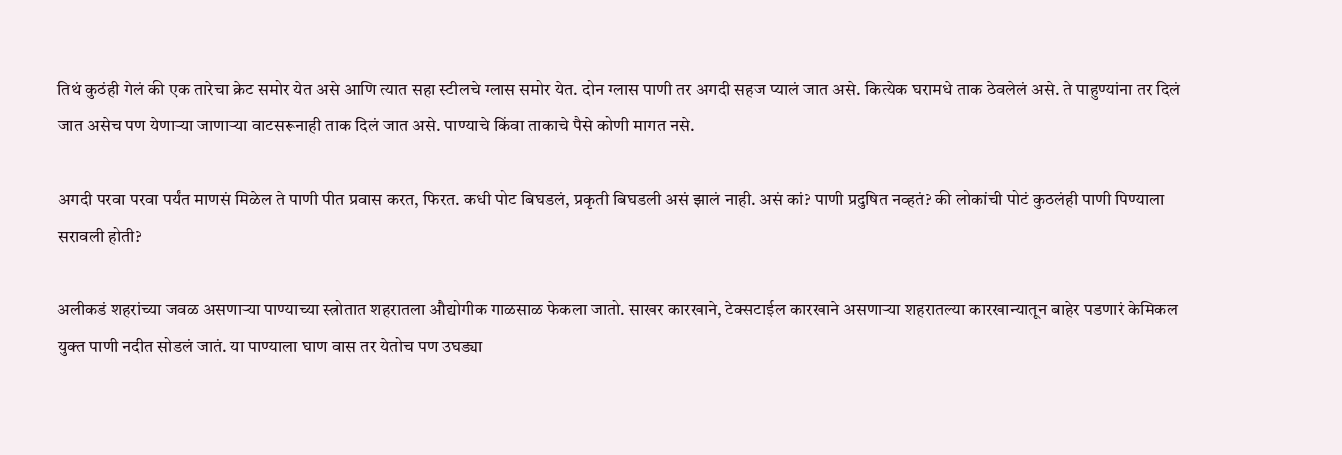तिथं कुठंही गेलं की एक तारेचा क्रेट समोर येत असे आणि त्यात सहा स्टीलचे ग्लास समोर येत. दोन ग्लास पाणी तर अगदी सहज प्यालं जात असे. कित्येक घरामधे ताक ठेवलेलं असे. ते पाहुण्यांना तर दिलं जात असेच पण येणाऱ्या जाणाऱ्या वाटसरूनाही ताक दिलं जात असे. पाण्याचे किंवा ताकाचे पैसे कोणी मागत नसे.

अगदी परवा परवा पर्यंत माणसं मिळेल ते पाणी पीत प्रवास करत, फिरत. कधी पोट बिघडलं, प्रकृती बिघडली असं झालं नाही. असं कां? पाणी प्रदुषित नव्हतं? की लोकांची पोटं कुठलंही पाणी पिण्याला सरावली होती?

अलीकडं शहरांच्या जवळ असणाऱ्या पाण्याच्या स्त्रोतात शहरातला औद्योगीक गाळसाळ फेकला जातो. साखर कारखाने, टेक्सटाईल कारखाने असणाऱ्या शहरातल्या कारखान्यातून बाहेर पडणारं केमिकल युक्त पाणी नदीत सोडलं जातं. या पाण्याला घाण वास तर येतोच पण उघड्या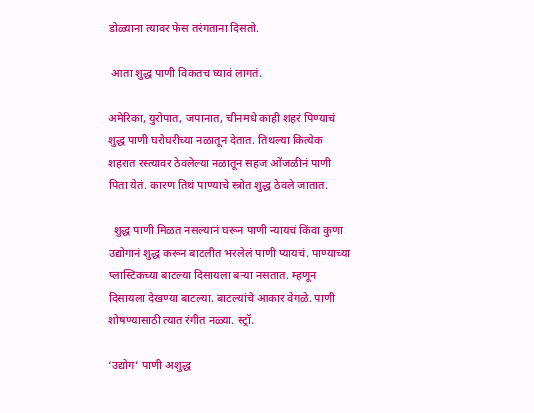डोळ्याना त्यावर फेस तरंगताना दिसतो.

 आता शुद्ध पाणी विकतच घ्यावं लागतं.

अमेरिका, युरोपात, जपानात, चीनमधे काही शहरं पिण्याचं शुद्ध पाणी घरोघरीच्या नळातून देतात. तिथल्या कित्येक शहरात रस्त्यावर ठेवलेल्या नळातून सहज ओंजळीनं पाणी पिता येतं. कारण तिथं पाण्याचे स्त्रोत शुद्ध ठेवले जातात.

  शुद्ध पाणी मिळत नसल्यानं घरून पाणी न्यायचं किंवा कुणा उद्योगानं शुद्ध करून बाटलीत भरलेलं पाणी प्यायचं. पाण्याच्या प्लास्टिकच्या बाटल्या दिसायला बऱ्या नसतात. म्हणून दिसायला देखण्या बाटल्या. बाटल्यांचे आकार वेगळे. पाणी शोषण्यासाठी त्यात रंगीत नळ्या. स्ट्रॉ.

‘उद्योग’ पाणी अशुद्ध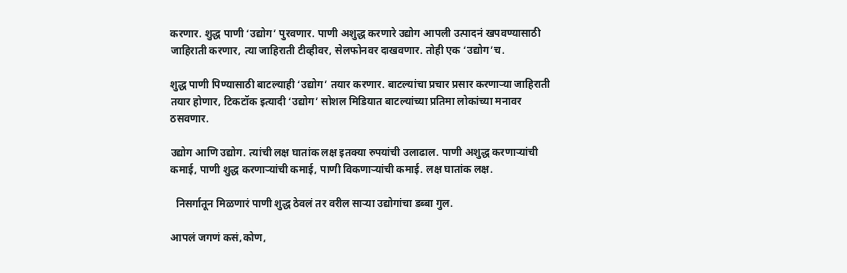करणार. शुद्ध पाणी ‘उद्योग’ पुरवणार. पाणी अशुद्ध करणारे उद्योग आपली उत्पादनं खपवण्यासाठी जाहिराती करणार, त्या जाहिराती टीव्हीवर, सेलफोनवर दाखवणार. तोही एक ‘उद्योग’च.

शुद्ध पाणी पिण्यासाठी बाटल्याही ‘उद्योग’ तयार करणार. बाटल्यांचा प्रचार प्रसार करणाऱ्या जाहिराती तयार होणार, टिकटॉक इत्यादी ‘उद्योग’ सोशल मिडियात बाटल्यांच्या प्रतिमा लोकांच्या मनावर ठसवणार.

उद्योग आणि उद्योग. त्यांची लक्ष घातांक लक्ष इतक्या रुपयांची उलाढाल. पाणी अशुद्ध करणाऱ्यांची कमाई, पाणी शुद्ध करणाऱ्यांची कमाई, पाणी विकणाऱ्यांची कमाई. लक्ष घातांक लक्ष.

  निसर्गातून मिळणारं पाणी शुद्ध ठेवलं तर वरील साऱ्या उद्योगांचा डब्बा गुल.

आपलं जगणं कसं,कोण,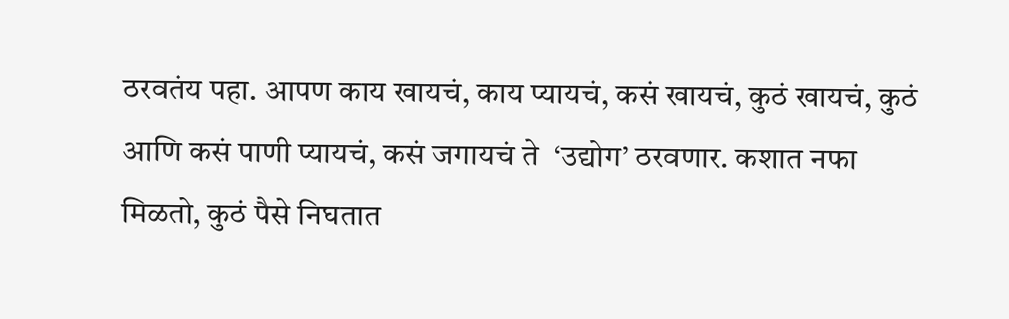ठरवतंय पहा. आपण काय खायचं, काय प्यायचं, कसं खायचं, कुठं खायचं, कुठं आणि कसं पाणी प्यायचं, कसं जगायचं ते  ‘उद्योग’ ठरवणार. कशात नफा मिळतो, कुठं पैसे निघतात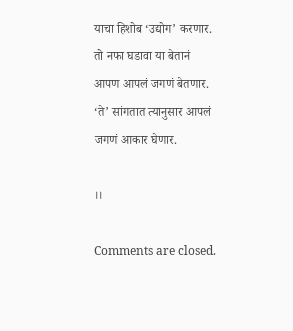याचा हिशोब ‘उद्योग’ करणार.  तो नफा घडावा या बेतानं आपण आपलं जगणं बेतणार. ‘ते’ सांगतात त्यानुसार आपलं जगणं आकार घेणार.

।।

Comments are closed.